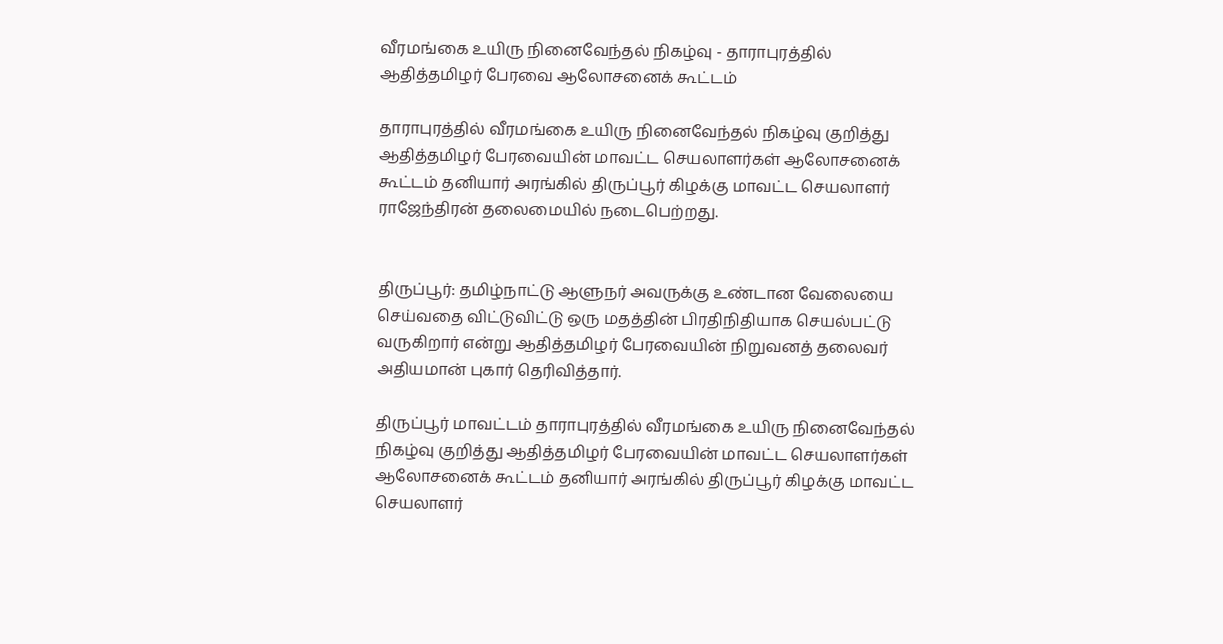வீரமங்கை உயிரு நினைவேந்தல் நிகழ்வு - தாராபுரத்தில் ஆதித்தமிழர் பேரவை ஆலோசனைக் கூட்டம்

தாராபுரத்தில் வீரமங்கை உயிரு நினைவேந்தல் நிகழ்வு குறித்து ஆதித்தமிழர் பேரவையின் மாவட்ட செயலாளர்கள் ஆலோசனைக் கூட்டம் தனியார் அரங்கில் திருப்பூர் கிழக்கு மாவட்ட செயலாளர் ராஜேந்திரன் தலைமையில் நடைபெற்றது.


திருப்பூர்: தமிழ்நாட்டு ஆளுநர் அவருக்கு உண்டான வேலையை செய்வதை விட்டுவிட்டு ஒரு மதத்தின் பிரதிநிதியாக செயல்பட்டு வருகிறார் என்று ஆதித்தமிழர் பேரவையின் நிறுவனத் தலைவர் அதியமான் புகார் தெரிவித்தார்.

திருப்பூர் மாவட்டம் தாராபுரத்தில் வீரமங்கை உயிரு நினைவேந்தல் நிகழ்வு குறித்து ஆதித்தமிழர் பேரவையின் மாவட்ட செயலாளர்கள் ஆலோசனைக் கூட்டம் தனியார் அரங்கில் திருப்பூர் கிழக்கு மாவட்ட செயலாளர்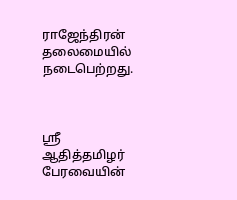ராஜேந்திரன் தலைமையில் நடைபெற்றது.



ஸ்ரீ ஆதித்தமிழர் பேரவையின்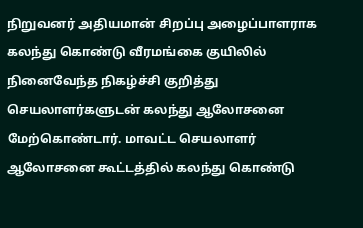நிறுவனர் அதியமான் சிறப்பு அழைப்பாளராக கலந்து கொண்டு வீரமங்கை குயிலில் நினைவேந்த நிகழ்ச்சி குறித்து செயலாளர்களுடன் கலந்து ஆலோசனை மேற்கொண்டார். மாவட்ட செயலாளர் ஆலோசனை கூட்டத்தில் கலந்து கொண்டு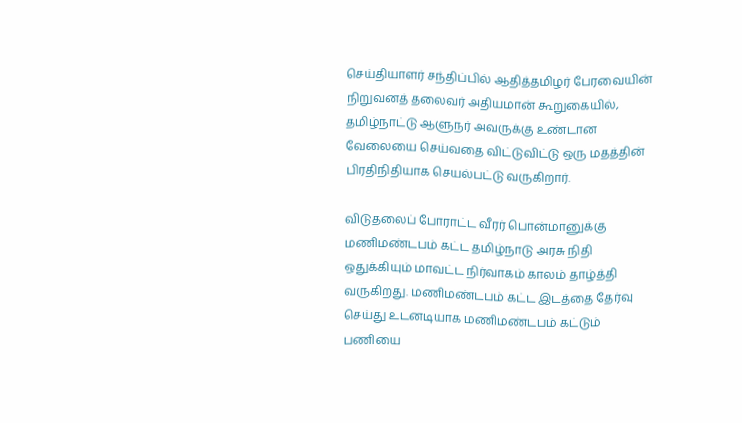செய்தியாளர் சந்திப்பில் ஆதித்தமிழர் பேரவையின் நிறுவனத் தலைவர் அதியமான் கூறுகையில், தமிழ்நாட்டு ஆளுநர் அவருக்கு உண்டான வேலையை செய்வதை விட்டுவிட்டு ஒரு மதத்தின் பிரதிநிதியாக செயல்பட்டு வருகிறார்.

விடுதலைப் போராட்ட வீரர் பொன்மானுக்கு மணிமண்டபம் கட்ட தமிழ்நாடு அரசு நிதி ஒதுக்கியும் மாவட்ட நிர்வாகம் காலம் தாழ்த்தி வருகிறது. மணிமண்டபம் கட்ட இடத்தை தேர்வு செய்து உடனடியாக மணிமண்டபம் கட்டும் பணியை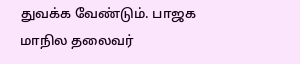துவக்க வேண்டும். பாஜக மாநில தலைவர்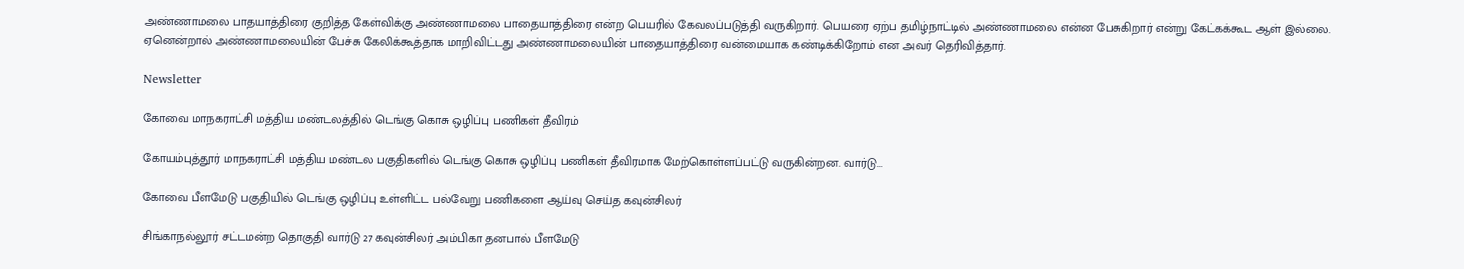அண்ணாமலை பாதயாத்திரை குறித்த கேள்விக்கு அண்ணாமலை பாதையாத்திரை என்ற பெயரில் கேவலப்படுத்தி வருகிறார். பெயரை ஏற்ப தமிழ்நாட்டில் அண்ணாமலை என்ன பேசுகிறார் என்று கேட்கக்கூட ஆள் இல்லை. ஏனென்றால் அண்ணாமலையின் பேச்சு கேலிக்கூத்தாக மாறிவிட்டது அண்ணாமலையின் பாதையாத்திரை வன்மையாக கண்டிக்கிறோம் என அவர் தெரிவித்தார்.

Newsletter

கோவை மாநகராட்சி மத்திய மண்டலத்தில் டெங்கு கொசு ஒழிப்பு பணிகள் தீவிரம்

கோயம்புத்தூர் மாநகராட்சி மத்திய மண்டல பகுதிகளில் டெங்கு கொசு ஒழிப்பு பணிகள் தீவிரமாக மேற்கொள்ளப்பட்டு வருகின்றன. வார்டு...

கோவை பீளமேடு பகுதியில் டெங்கு ஒழிப்பு உள்ளிட்ட பல்வேறு பணிகளை ஆய்வு செய்த கவுன்சிலர்

சிங்காநல்லூர் சட்டமன்ற தொகுதி வார்டு 27 கவுன்சிலர் அம்பிகா தனபால் பீளமேடு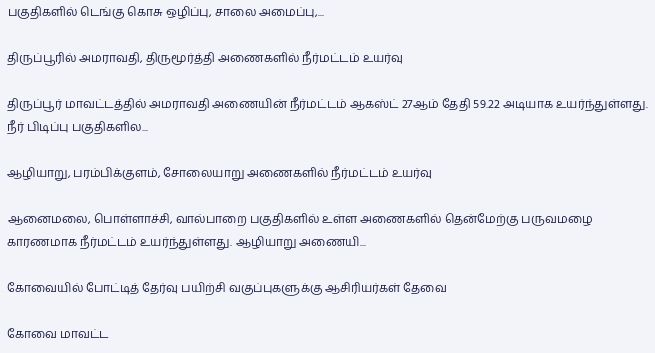பகுதிகளில் டெங்கு கொசு ஒழிப்பு, சாலை அமைப்பு,...

திருப்பூரில் அமராவதி, திருமூர்த்தி அணைகளில் நீர்மட்டம் உயர்வு

திருப்பூர் மாவட்டத்தில் அமராவதி அணையின் நீர்மட்டம் ஆகஸ்ட் 27ஆம் தேதி 59.22 அடியாக உயர்ந்துள்ளது. நீர் பிடிப்பு பகுதிகளில...

ஆழியாறு, பரம்பிக்குளம், சோலையாறு அணைகளில் நீர்மட்டம் உயர்வு

ஆனைமலை, பொள்ளாச்சி, வால்பாறை பகுதிகளில் உள்ள அணைகளில் தென்மேற்கு பருவமழை காரணமாக நீர்மட்டம் உயர்ந்துள்ளது. ஆழியாறு அணையி...

கோவையில் போட்டித் தேர்வு பயிற்சி வகுப்புகளுக்கு ஆசிரியர்கள் தேவை

கோவை மாவட்ட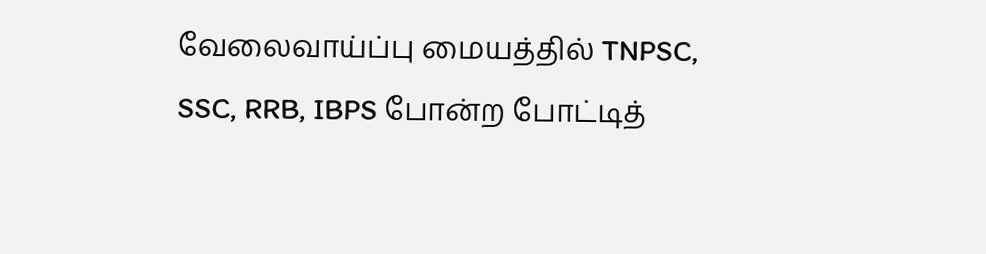வேலைவாய்ப்பு மையத்தில் TNPSC, SSC, RRB, IBPS போன்ற போட்டித்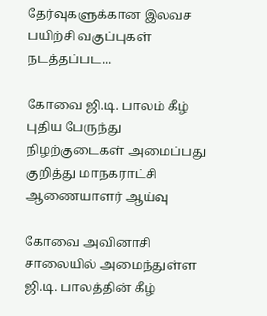தேர்வுகளுக்கான இலவச பயிற்சி வகுப்புகள் நடத்தப்பட...

கோவை ஜி.டி. பாலம் கீழ் புதிய பேருந்து நிழற்குடைகள் அமைப்பது குறித்து மாநகராட்சி ஆணையாளர் ஆய்வு

கோவை அவினாசி சாலையில் அமைந்துள்ள ஜி.டி. பாலத்தின் கீழ்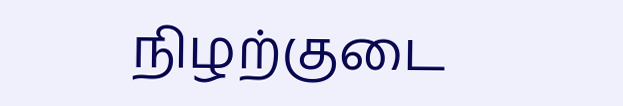நிழற்குடை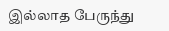இல்லாத பேருந்து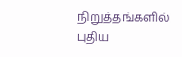நிறுத்தங்களில் புதிய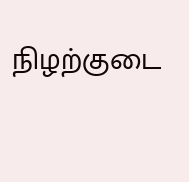நிழற்குடை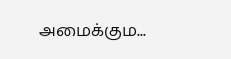அமைக்கும...